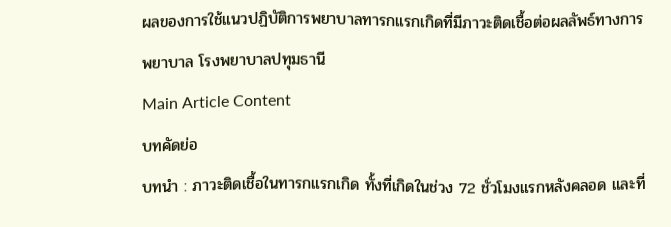ผลของการใช้แนวปฏิบัติการพยาบาลทารกแรกเกิดที่มีภาวะติดเชื้อต่อผลลัพธ์ทางการพยาบาล โรงพยาบาลปทุมธานี
Main Article Content
บทคัดย่อ
บทนำ : ภาวะติดเชื้อในทารกแรกเกิด ทั้งที่เกิดในช่วง 72 ชั่วโมงแรกหลังคลอด และที่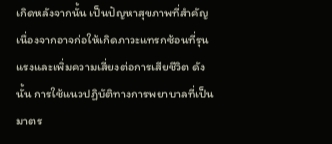เกิดหลังจากนั้น เป็นปัญหาสุขภาพที่สำคัญ เนื่องจากอาจก่อให้เกิดภาวะแทรกซ้อนที่รุนแรงและเพิ่มความเสี่ยงต่อการเสียชีวิต ดังนั้น การใช้แนวปฏิบัติทางการพยาบาลที่เป็นมาตร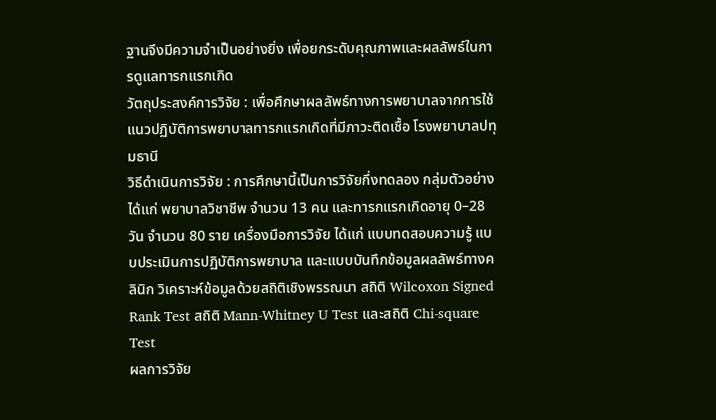ฐานจึงมีความจำเป็นอย่างยิ่ง เพื่อยกระดับคุณภาพและผลลัพธ์ในการดูแลทารกแรกเกิด
วัตถุประสงค์การวิจัย : เพื่อศึกษาผลลัพธ์ทางการพยาบาลจากการใช้แนวปฏิบัติการพยาบาลทารกแรกเกิดที่มีภาวะติดเชื้อ โรงพยาบาลปทุมธานี
วิธีดำเนินการวิจัย : การศึกษานี้เป็นการวิจัยกึ่งทดลอง กลุ่มตัวอย่าง ได้แก่ พยาบาลวิชาชีพ จำนวน 13 คน และทารกแรกเกิดอายุ 0–28 วัน จำนวน 80 ราย เครื่องมือการวิจัย ได้แก่ แบบทดสอบความรู้ แบบประเมินการปฏิบัติการพยาบาล และแบบบันทึกข้อมูลผลลัพธ์ทางคลินิก วิเคราะห์ข้อมูลด้วยสถิติเชิงพรรณนา สถิติ Wilcoxon Signed Rank Test สถิติ Mann-Whitney U Test และสถิติ Chi-square Test
ผลการวิจัย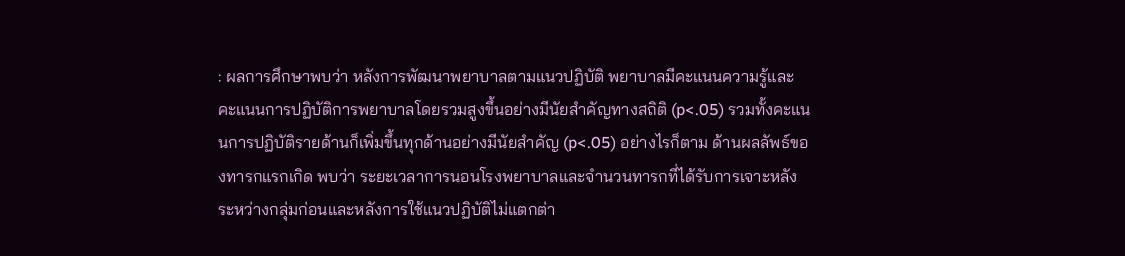: ผลการศึกษาพบว่า หลังการพัฒนาพยาบาลตามแนวปฏิบัติ พยาบาลมีคะแนนความรู้และคะแนนการปฏิบัติการพยาบาลโดยรวมสูงขึ้นอย่างมีนัยสำคัญทางสถิติ (p<.05) รวมทั้งคะแนนการปฏิบัติรายด้านก็เพิ่มขึ้นทุกด้านอย่างมีนัยสำคัญ (p<.05) อย่างไรก็ตาม ด้านผลลัพธ์ของทารกแรกเกิด พบว่า ระยะเวลาการนอนโรงพยาบาลและจำนวนทารกที่ได้รับการเจาะหลังระหว่างกลุ่มก่อนและหลังการใช้แนวปฏิบัติไม่แตกต่า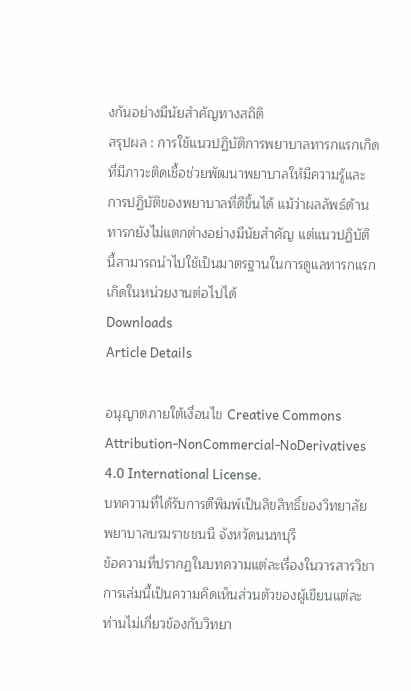งกันอย่างมีนัยสำคัญทางสถิติ
สรุปผล : การใช้แนวปฏิบัติการพยาบาลทารกแรกเกิดที่มีภาวะติดเชื้อช่วยพัฒนาพยาบาลให้มีความรู้และการปฏิบัติของพยาบาลที่ดีขึ้นได้ แม้ว่าผลลัพธ์ด้านทารกยังไม่แตกต่างอย่างมีนัยสำคัญ แต่แนวปฏิบัตินี้สามารถนำไปใช้เป็นมาตรฐานในการดูแลทารกแรกเกิดในหน่วยงานต่อไปได้
Downloads
Article Details

อนุญาตภายใต้เงื่อนไข Creative Commons Attribution-NonCommercial-NoDerivatives 4.0 International License.
บทความที่ได้รับการตีพิมพ์เป็นลิขสิทธิ์ของวิทยาลัยพยาบาลบรมราชชนนี จังหวัดนนทบุรี
ข้อความที่ปรากฏในบทความแต่ละเรื่องในวารสารวิชาการเล่มนี้เป็นความคิดเห็นส่วนตัวของผู้เขียนแต่ละท่านไม่เกี่ยวข้องกับวิทยา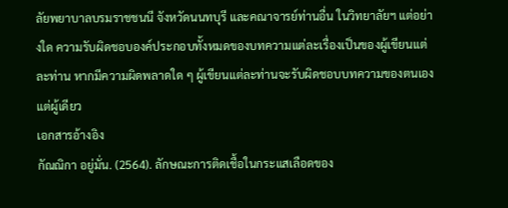ลัยพยาบาลบรมราชชนนี จังหวัดนนทบุรี และคณาจารย์ท่านอื่น ในวิทยาลัยฯ แต่อย่างใด ความรับผิดชอบองค์ประกอบทั้งหมดของบทความแต่ละเรื่องเป็นของผู้เขียนแต่ละท่าน หากมีความผิดพลาดใด ๆ ผู้เขียนแต่ละท่านจะรับผิดชอบบทความของตนเองแต่ผู้เดียว
เอกสารอ้างอิง
กัณณิกา อยู่มั่น. (2564). ลักษณะการติดเชื้อในกระแสเลือดของ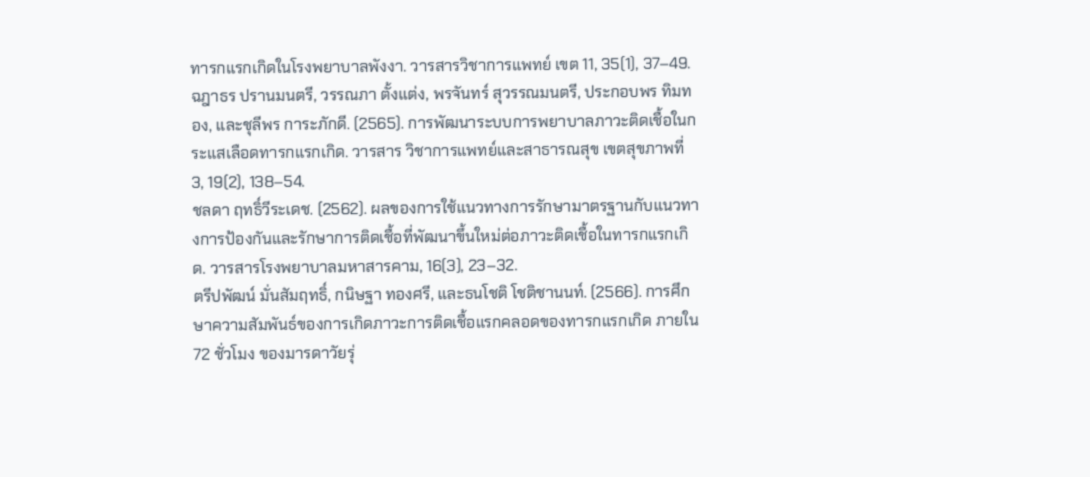ทารกแรกเกิดในโรงพยาบาลพังงา. วารสารวิชาการแพทย์ เขต 11, 35(1), 37–49.
ฉฎาธร ปรานมนตรี, วรรณภา ตั้งแต่ง, พรจันทร์ สุวรรณมนตรี, ประกอบพร ทิมทอง, และชุลีพร การะภักดี. (2565). การพัฒนาระบบการพยาบาลภาวะติดเชื้อในกระแสเลือดทารกแรกเกิด. วารสาร วิชาการแพทย์และสาธารณสุข เขตสุขภาพที่ 3, 19(2), 138–54.
ชลดา ฤทธิ์วีระเดช. (2562). ผลของการใช้แนวทางการรักษามาตรฐานกับแนวทางการป้องกันและรักษาการติดเชื้อที่พัฒนาขึ้นใหม่ต่อภาวะติดเชื้อในทารกแรกเกิด. วารสารโรงพยาบาลมหาสารคาม, 16(3), 23–32.
ตรีปพัฒน์ มั่นสัมฤทธิ์, กนิษฐา ทองศรี, และธนโชติ โชติชานนท์. (2566). การศึกษาความสัมพันธ์ของการเกิดภาวะการติดเชื้อแรกคลอดของทารกแรกเกิด ภายใน 72 ชั่วโมง ของมารดาวัยรุ่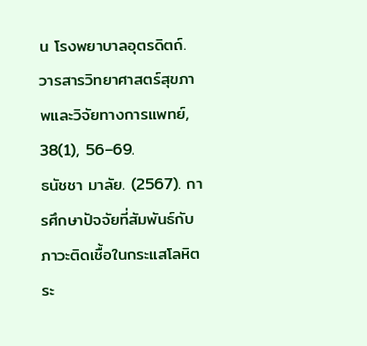น โรงพยาบาลอุตรดิตถ์. วารสารวิทยาศาสตร์สุขภาพและวิจัยทางการแพทย์, 38(1), 56–69.
ธนัชชา มาลัย. (2567). การศึกษาปัจจัยที่สัมพันธ์กับภาวะติดเชื้อในกระแสโลหิตระ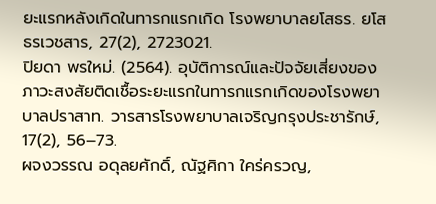ยะแรกหลังเกิดในทารกแรกเกิด โรงพยาบาลยโสธร. ยโสธรเวชสาร, 27(2), 2723021.
ปิยดา พรใหม่. (2564). อุบัติการณ์และปัจจัยเสี่ยงของภาวะสงสัยติดเชื้อระยะแรกในทารกแรกเกิดของโรงพยาบาลปราสาท. วารสารโรงพยาบาลเจริญกรุงประชารักษ์, 17(2), 56–73.
ผจงวรรณ อดุลยศักดิ์, ณัฐศิกา ใคร่ครวญ,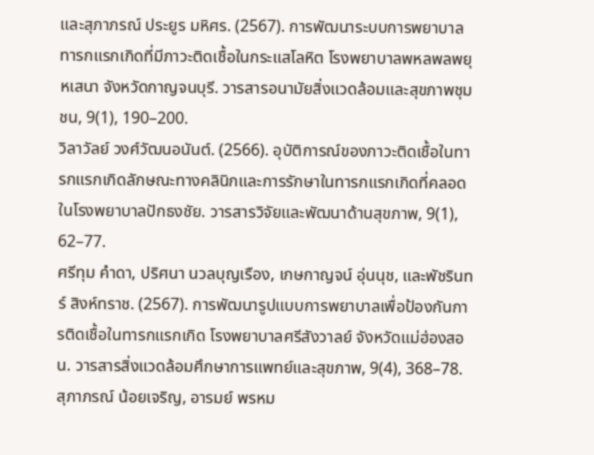และสุภาภรณ์ ประยูร มหิศร. (2567). การพัฒนาระบบการพยาบาลทารกแรกเกิดที่มีภาวะติดเชื้อในกระแสโลหิต โรงพยาบาลพหลพลพยุหเสนา จังหวัดกาญจนบุรี. วารสารอนามัยสิ่งแวดล้อมและสุขภาพชุมชน, 9(1), 190–200.
วิลาวัลย์ วงศ์วัฒนอนันต์. (2566). อุบัติการณ์ของภาวะติดเชื้อในทารกแรกเกิดลักษณะทางคลินิกและการรักษาในทารกแรกเกิดที่คลอดในโรงพยาบาลปักธงชัย. วารสารวิจัยและพัฒนาด้านสุขภาพ, 9(1), 62–77.
ศรีทุม คำดา, ปริศนา นวลบุญเรือง, เกษกาญจน์ อุ่นนุช, และพัชรินทร์ สิงห์ทราช. (2567). การพัฒนารูปแบบการพยาบาลเพื่อป้องกันการติดเชื้อในทารกแรกเกิด โรงพยาบาลศรีสังวาลย์ จังหวัดแม่ฮ่องสอน. วารสารสิ่งแวดล้อมศึกษาการแพทย์และสุขภาพ, 9(4), 368–78.
สุภาภรณ์ น้อยเจริญ, อารมย์ พรหม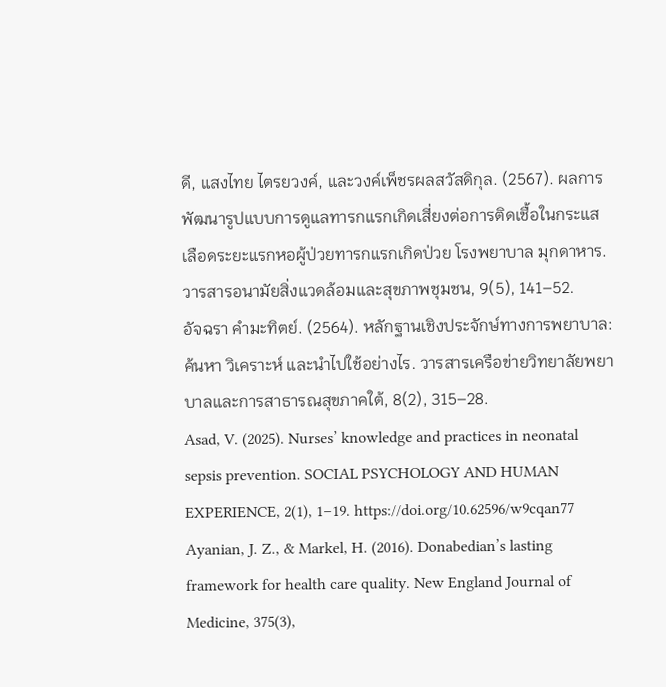ดี, แสงไทย ไตรยวงค์, และวงค์เพ็ชรผลสวัสดิกุล. (2567). ผลการพัฒนารูปแบบการดูแลทารกแรกเกิดเสี่ยงต่อการติดเชื้อในกระแสเลือดระยะแรกหอผู้ป่วยทารกแรกเกิดป่วย โรงพยาบาล มุกดาหาร. วารสารอนามัยสิ่งแวดล้อมและสุขภาพชุมชน, 9(5), 141–52.
อัจฉรา คำมะทิตย์. (2564). หลักฐานเชิงประจักษ์ทางการพยาบาล: ค้นหา วิเคราะห์ และนำไปใช้อย่างไร. วารสารเครือข่ายวิทยาลัยพยาบาลและการสาธารณสุขภาคใต้, 8(2), 315–28.
Asad, V. (2025). Nurses’ knowledge and practices in neonatal sepsis prevention. SOCIAL PSYCHOLOGY AND HUMAN EXPERIENCE, 2(1), 1–19. https://doi.org/10.62596/w9cqan77
Ayanian, J. Z., & Markel, H. (2016). Donabedian’s lasting framework for health care quality. New England Journal of Medicine, 375(3),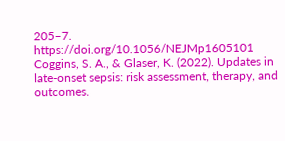205–7. https://doi.org/10.1056/NEJMp1605101
Coggins, S. A., & Glaser, K. (2022). Updates in late-onset sepsis: risk assessment, therapy, and outcomes.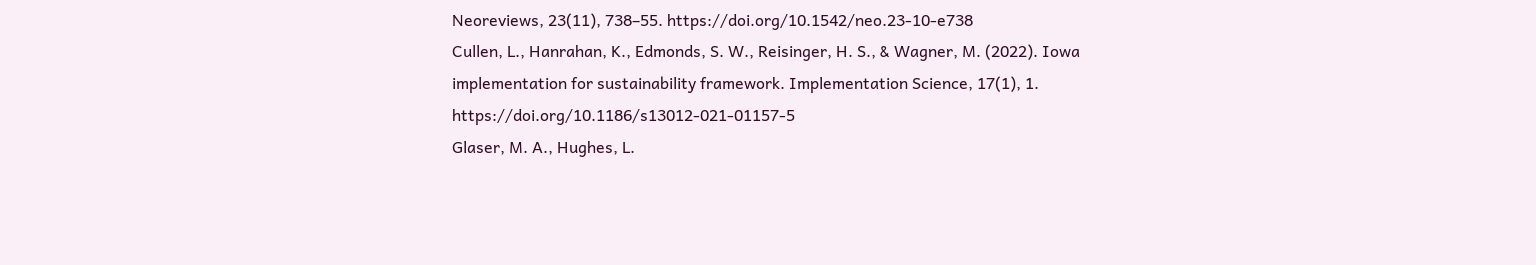Neoreviews, 23(11), 738–55. https://doi.org/10.1542/neo.23-10-e738
Cullen, L., Hanrahan, K., Edmonds, S. W., Reisinger, H. S., & Wagner, M. (2022). Iowa implementation for sustainability framework. Implementation Science, 17(1), 1. https://doi.org/10.1186/s13012-021-01157-5
Glaser, M. A., Hughes, L.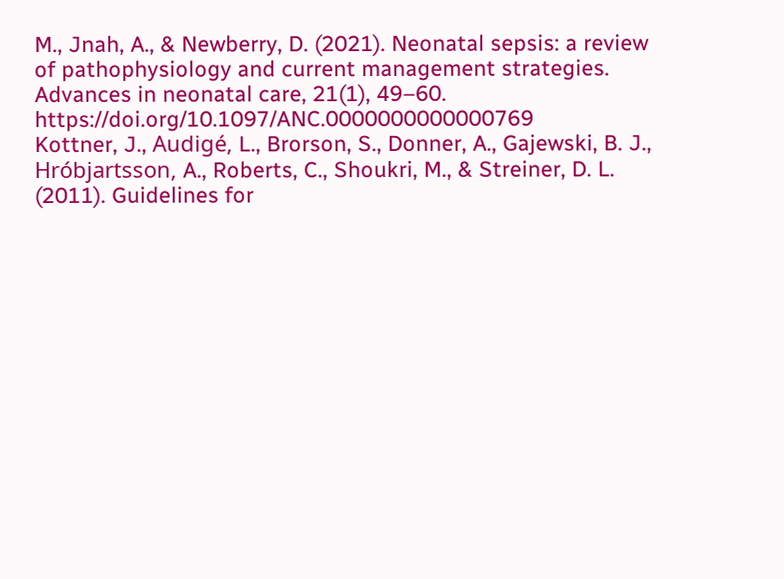M., Jnah, A., & Newberry, D. (2021). Neonatal sepsis: a review of pathophysiology and current management strategies. Advances in neonatal care, 21(1), 49–60. https://doi.org/10.1097/ANC.0000000000000769
Kottner, J., Audigé, L., Brorson, S., Donner, A., Gajewski, B. J., Hróbjartsson, A., Roberts, C., Shoukri, M., & Streiner, D. L. (2011). Guidelines for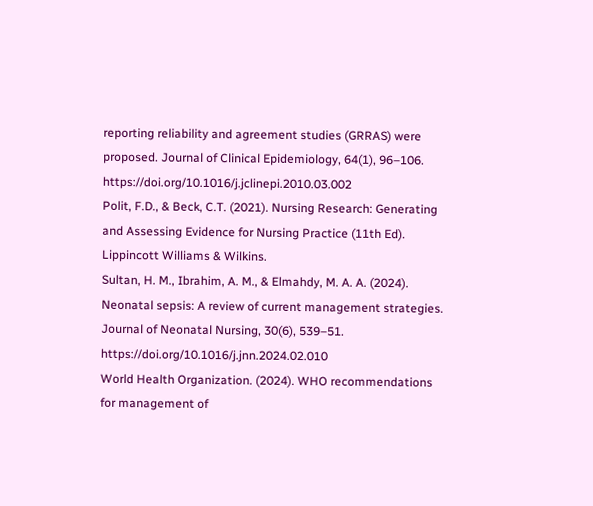reporting reliability and agreement studies (GRRAS) were proposed. Journal of Clinical Epidemiology, 64(1), 96–106. https://doi.org/10.1016/j.jclinepi.2010.03.002
Polit, F.D., & Beck, C.T. (2021). Nursing Research: Generating and Assessing Evidence for Nursing Practice (11th Ed). Lippincott Williams & Wilkins.
Sultan, H. M., Ibrahim, A. M., & Elmahdy, M. A. A. (2024). Neonatal sepsis: A review of current management strategies. Journal of Neonatal Nursing, 30(6), 539–51. https://doi.org/10.1016/j.jnn.2024.02.010
World Health Organization. (2024). WHO recommendations for management of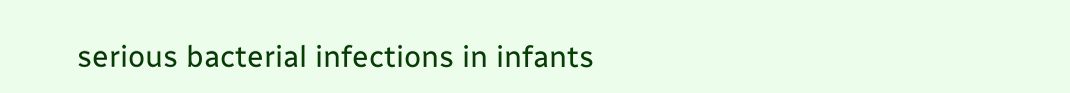serious bacterial infections in infants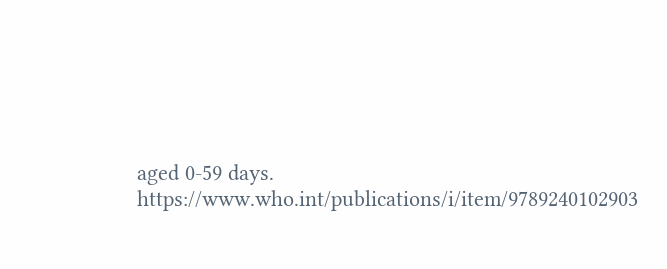aged 0-59 days. https://www.who.int/publications/i/item/9789240102903